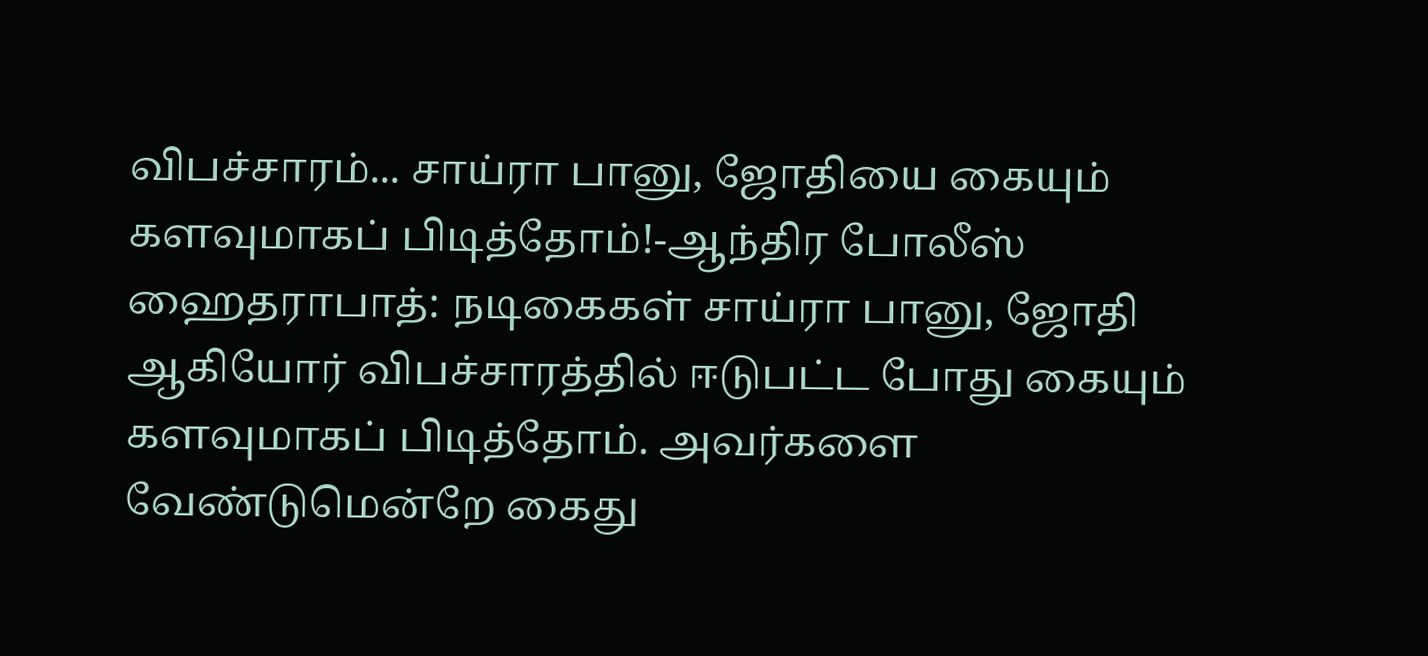விபச்சாரம்... சாய்ரா பானு, ஜோதியை கையும் களவுமாகப் பிடித்தோம்!-ஆந்திர போலீஸ்
ஹைதராபாத்: நடிகைகள் சாய்ரா பானு, ஜோதி ஆகியோர் விபச்சாரத்தில் ஈடுபட்ட போது கையும் களவுமாகப் பிடித்தோம். அவர்களை வேண்டுமென்றே கைது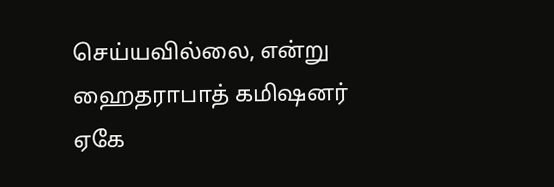செய்யவில்லை, என்று ஹைதராபாத் கமிஷனர் ஏகே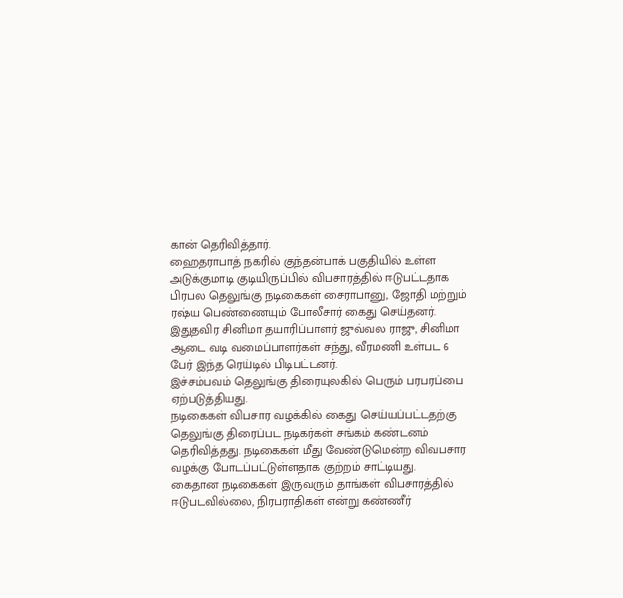கான் தெரிவித்தார்.
ஹைதராபாத் நகரில் குந்தன்பாக் பகுதியில் உள்ள அடுக்குமாடி குடியிருப்பில் விபசாரத்தில் ஈடுபட்டதாக பிரபல தெலுங்கு நடிகைகள் சைராபானு, ஜோதி மற்றும் ரஷ்ய பெண்ணையும் போலீசார் கைது செய்தனர்.
இதுதவிர சினிமா தயாரிப்பாளர் ஜுவ்வல ராஜு, சினிமா ஆடை வடி வமைப்பாளர்கள் சந்து, வீரமணி உள்பட 6 பேர் இந்த ரெய்டில் பிடிபட்டனர்.
இச்சம்பவம் தெலுங்கு திரையுலகில் பெரும் பரபரப்பை ஏற்படுத்தியது.
நடிகைகள் விபசார வழக்கில் கைது செய்யப்பட்டதற்கு தெலுங்கு திரைப்பட நடிகர்கள் சங்கம் கண்டனம் தெரிவித்தது. நடிகைகள் மீது வேண்டுமென்ற விவபசார வழக்கு போடப்பட்டுள்ளதாக குற்றம் சாட்டியது.
கைதான நடிகைகள் இருவரும் தாங்கள் விபசாரத்தில் ஈடுபடவில்லை, நிரபராதிகள் என்று கண்ணீர்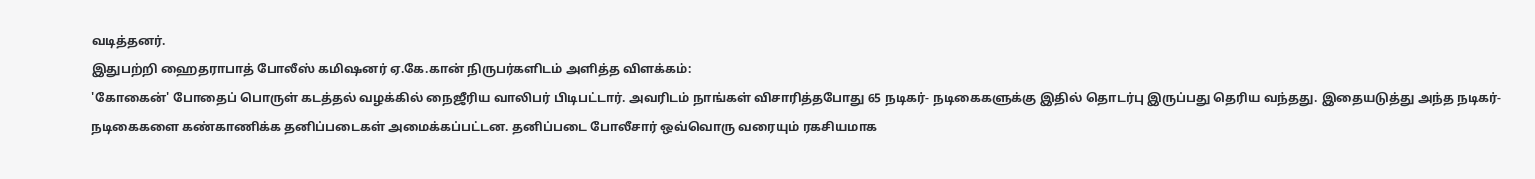வடித்தனர்.
இதுபற்றி ஹைதராபாத் போலீஸ் கமிஷனர் ஏ.கே.கான் நிருபர்களிடம் அளித்த விளக்கம்:
'கோகைன்' போதைப் பொருள் கடத்தல் வழக்கில் நைஜீரிய வாலிபர் பிடிபட்டார். அவரிடம் நாங்கள் விசாரித்தபோது 65 நடிகர்- நடிகைகளுக்கு இதில் தொடர்பு இருப்பது தெரிய வந்தது. இதையடுத்து அந்த நடிகர்-நடிகைகளை கண்காணிக்க தனிப்படைகள் அமைக்கப்பட்டன. தனிப்படை போலீசார் ஒவ்வொரு வரையும் ரகசியமாக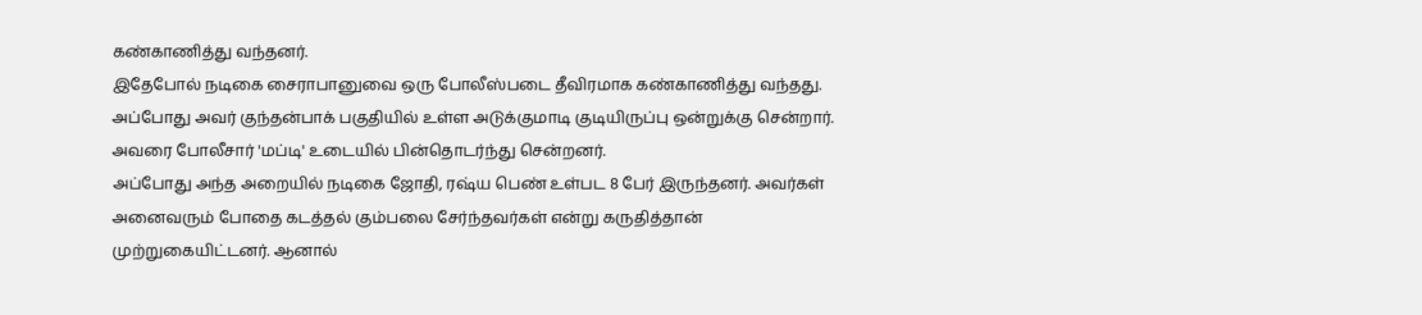கண்காணித்து வந்தனர்.
இதேபோல் நடிகை சைராபானுவை ஒரு போலீஸ்படை தீவிரமாக கண்காணித்து வந்தது. அப்போது அவர் குந்தன்பாக் பகுதியில் உள்ள அடுக்குமாடி குடியிருப்பு ஒன்றுக்கு சென்றார். அவரை போலீசார் 'மப்டி' உடையில் பின்தொடர்ந்து சென்றனர்.
அப்போது அந்த அறையில் நடிகை ஜோதி, ரஷ்ய பெண் உள்பட 8 பேர் இருந்தனர். அவர்கள் அனைவரும் போதை கடத்தல் கும்பலை சேர்ந்தவர்கள் என்று கருதித்தான் முற்றுகையிட்டனர். ஆனால்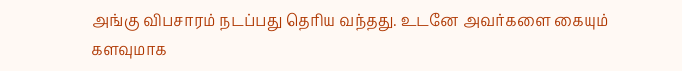அங்கு விபசாரம் நடப்பது தெரிய வந்தது. உடனே அவர்களை கையும் களவுமாக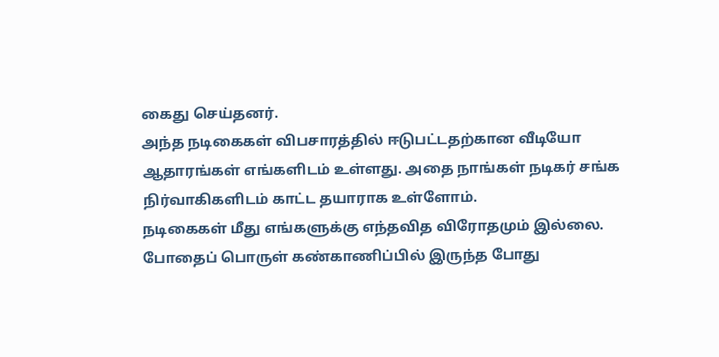கைது செய்தனர்.
அந்த நடிகைகள் விபசாரத்தில் ஈடுபட்டதற்கான வீடியோ ஆதாரங்கள் எங்களிடம் உள்ளது. அதை நாங்கள் நடிகர் சங்க நிர்வாகிகளிடம் காட்ட தயாராக உள்ளோம்.
நடிகைகள் மீது எங்களுக்கு எந்தவித விரோதமும் இல்லை. போதைப் பொருள் கண்காணிப்பில் இருந்த போது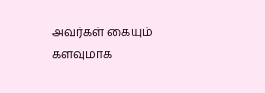அவர்கள் கையும் களவுமாக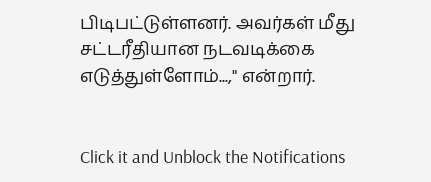பிடிபட்டுள்ளனர். அவர்கள் மீது சட்டரீதியான நடவடிக்கை எடுத்துள்ளோம்...," என்றார்.


Click it and Unblock the Notifications